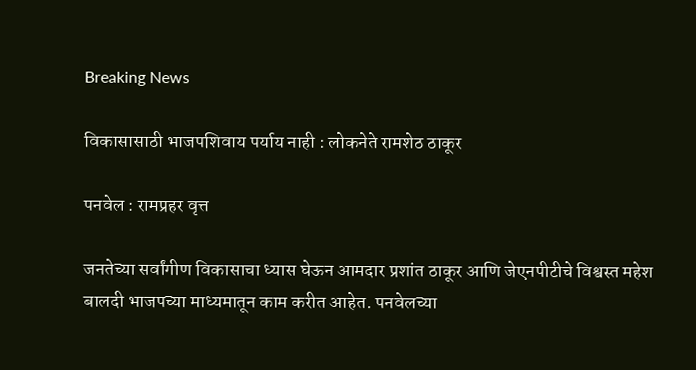Breaking News

विकासासाठी भाजपशिवाय पर्याय नाही : लोकनेते रामशेठ ठाकूर

पनवेल : रामप्रहर वृत्त

जनतेच्या सर्वांगीण विकासाचा ध्यास घेऊन आमदार प्रशांत ठाकूर आणि जेएनपीटीचे विश्वस्त महेश बालदी भाजपच्या माध्यमातून काम करीत आहेत. पनवेलच्या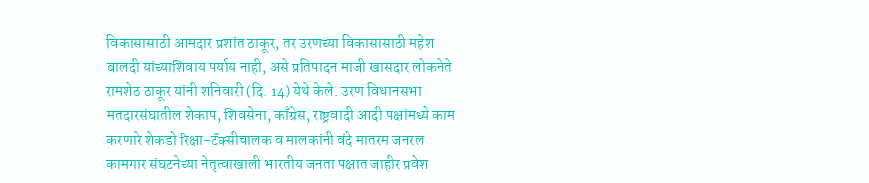विकासासाठी आमदार प्रशांत ठाकूर, तर उरणच्या विकासासाठी महेश बालदी यांच्याशिवाय पर्याय नाही, असे प्रतिपादन माजी खासदार लोकनेते रामशेठ ठाकूर यांनी शनिवारी (दि. 14) येथे केले. उरण विधानसभा मतदारसंघातील शेकाप, शिवसेना, काँग्रेस, राष्ट्रवादी आदी पक्षांमध्ये काम करणारे शेकडो रिक्षा-टॅक्सीचालक व मालकांनी वंदे मातरम जनरल कामगार संघटनेच्या नेतृत्वाखाली भारतीय जनता पक्षात जाहीर प्रवेश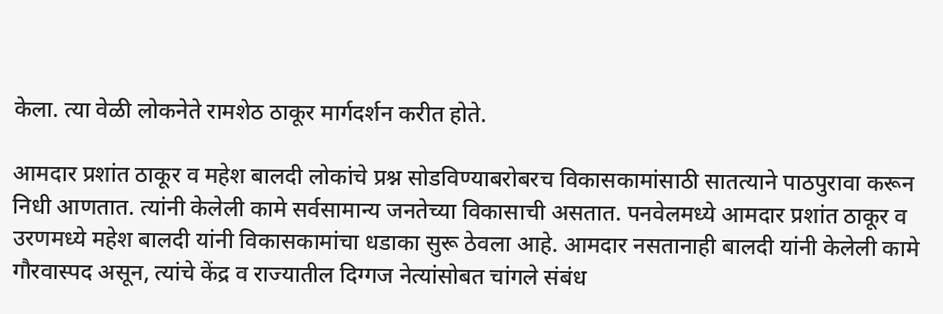केला. त्या वेळी लोकनेते रामशेठ ठाकूर मार्गदर्शन करीत होते.

आमदार प्रशांत ठाकूर व महेश बालदी लोकांचे प्रश्न सोडविण्याबरोबरच विकासकामांसाठी सातत्याने पाठपुरावा करून निधी आणतात. त्यांनी केलेली कामे सर्वसामान्य जनतेच्या विकासाची असतात. पनवेलमध्ये आमदार प्रशांत ठाकूर व उरणमध्ये महेश बालदी यांनी विकासकामांचा धडाका सुरू ठेवला आहे. आमदार नसतानाही बालदी यांनी केलेली कामे गौरवास्पद असून, त्यांचे केंद्र व राज्यातील दिग्गज नेत्यांसोबत चांगले संबंध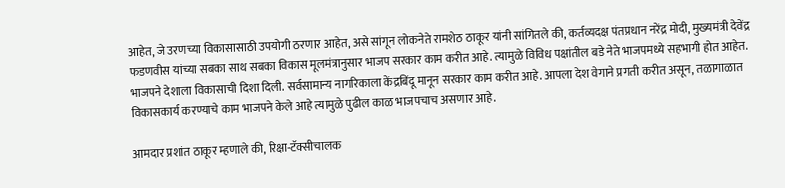आहेत, जे उरणच्या विकासासाठी उपयोगी ठरणार आहेत, असे सांगून लोकनेते रामशेठ ठाकूर यांनी सांगितले की, कर्तव्यदक्ष पंतप्रधान नरेंद्र मोदी, मुख्यमंत्री देवेंद्र फडणवीस यांच्या सबका साथ सबका विकास मूलमंत्रानुसार भाजप सरकार काम करीत आहे. त्यामुळे विविध पक्षांतील बडे नेते भाजपमध्ये सहभागी होत आहेत. भाजपने देशाला विकासाची दिशा दिली. सर्वसामान्य नागरिकाला केंद्रबिंदू मानून सरकार काम करीत आहे. आपला देश वेगाने प्रगती करीत असून, तळागाळात विकासकार्य करण्याचे काम भाजपने केले आहे त्यामुळे पुढील काळ भाजपचाच असणार आहे.

आमदार प्रशांत ठाकूर म्हणाले की, रिक्षा-टॅक्सीचालक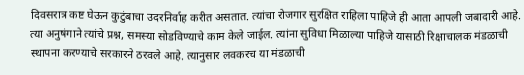दिवसरात्र कष्ट घेऊन कुटुंबाचा उदरनिर्वाह करीत असतात. त्यांचा रोजगार सुरक्षित राहिला पाहिजे ही आता आपली जबादारी आहे. त्या अनुषंगाने त्यांचे प्रश्न, समस्या सोडविण्याचे काम केले जाईल. त्यांना सुविधा मिळाल्या पाहिजे यासाठी रिक्षाचालक मंडळाची स्थापना करण्याचे सरकारने ठरवले आहे. त्यानुसार लवकरच या मंडळाची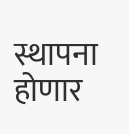स्थापना होणार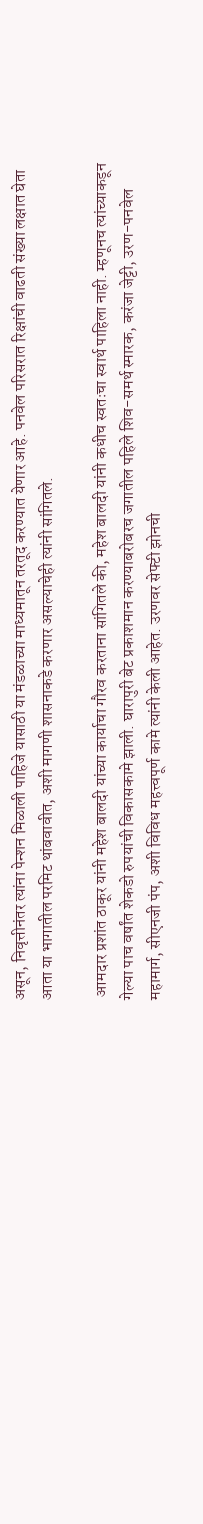असून, निवृत्तीनंतर त्यांना पेन्शन मिळाली पाहिजे यासाठी या मंडळाच्या माध्यमातून तरतूद करण्यात येणार आहे. पनवेल परिसरात रिक्षांची वाढती संख्या लक्षात घेता आता या भागातील परमिट थांबवावीत, अशी मागणी शासनाकडे करणार असल्याचेही त्यांनी सांगितले.

 आमदार प्रशांत ठाकूर यांनी महेश बालदी यांच्या कार्याचा गौरव करताना सांगितले की, महेश बालदी यांनी कधीच स्वतःचा स्वार्थ पाहिला नाही. म्हणूनच त्यांच्याकडून गेल्या पाच वर्षांत शेकडो रुपयांची विकासकामे झाली. घारापुरी बेट प्रकाशमान करण्याबरोबरच जगातील पहिले शिव-समर्थ स्मारक, करंजा जेट्टी, उरण-पनवेल महामार्ग, सीएनजी पंप, अशी विविध महत्त्वपूर्ण कामे त्यांनी केली आहेत. उरणवर सेफ्टी झोनची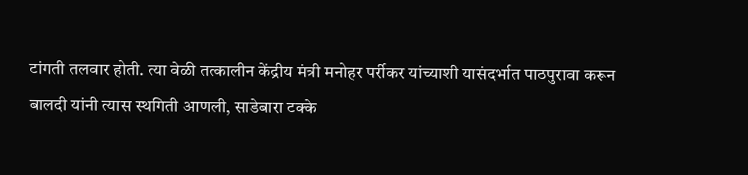टांगती तलवार होती. त्या वेळी तत्कालीन केंद्रीय मंत्री मनोहर पर्रीकर यांच्याशी यासंदर्भात पाठपुरावा करून बालदी यांनी त्यास स्थगिती आणली, साडेबारा टक्के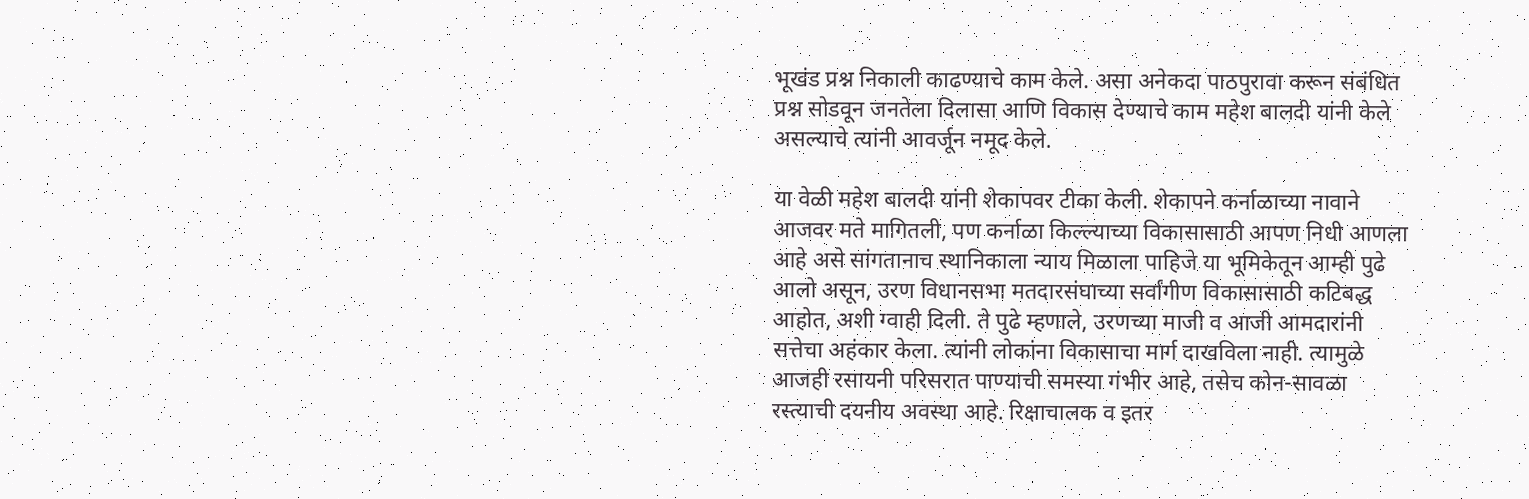भूखंड प्रश्न निकाली काढण्याचे काम केले. असा अनेकदा पाठपुरावा करून संबंधित प्रश्न सोडवून जनतेला दिलासा आणि विकास देण्याचे काम महेश बालदी यांनी केले असल्याचे त्यांनी आवर्जून नमूद केले.

या वेळी महेश बालदी यांनी शेकापवर टीका केली. शेकापने कर्नाळाच्या नावाने आजवर मते मागितली, पण कर्नाळा किल्ल्याच्या विकासासाठी आपण निधी आणला आहे असे सांगतानाच स्थानिकाला न्याय मिळाला पाहिजे या भूमिकेतून आम्ही पुढे आलो असून, उरण विधानसभा मतदारसंघाच्या सर्वांगीण विकासासाठी कटिबद्ध आहोत, अशी ग्वाही दिली. ते पुढे म्हणाले, उरणच्या माजी व आजी आमदारांनी सत्तेचा अहंकार केला. त्यांनी लोकांना विकासाचा मार्ग दाखविला नाही. त्यामुळे आजही रसायनी परिसरात पाण्याची समस्या गंभीर आहे, तसेच कोन-सावळा रस्त्याची दयनीय अवस्था आहे. रिक्षाचालक व इतर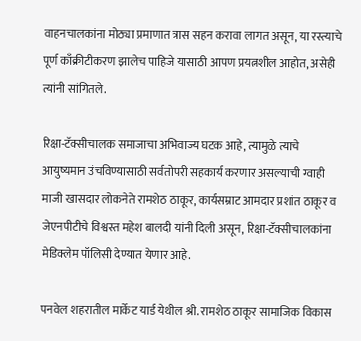वाहनचालकांना मोठ्या प्रमाणात त्रास सहन करावा लागत असून, या रस्त्याचे पूर्ण काँक्रीटीकरण झालेच पाहिजे यासाठी आपण प्रयत्नशील आहोत, असेही त्यांनी सांगितले.

रिक्षा-टॅक्सीचालक समाजाचा अभिवाज्य घटक आहे, त्यामुळे त्याचे आयुष्यमान उंचविण्यासाठी सर्वतोपरी सहकार्य करणार असल्याची ग्वाही माजी खासदार लोकनेते रामशेठ ठाकूर, कार्यसम्राट आमदार प्रशांत ठाकूर व जेएनपीटीचे विश्वस्त महेश बालदी यांनी दिली असून, रिक्षा-टॅक्सीचालकांना मेडिक्लेम पॉलिसी देण्यात येणार आहे.

पनवेल शहरातील मार्केट यार्ड येथील श्री. रामशेठ ठाकूर सामाजिक विकास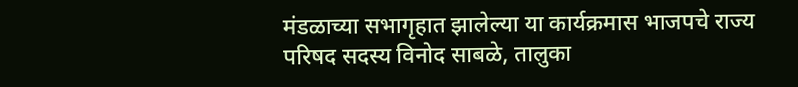मंडळाच्या सभागृहात झालेल्या या कार्यक्रमास भाजपचे राज्य परिषद सदस्य विनोद साबळे, तालुका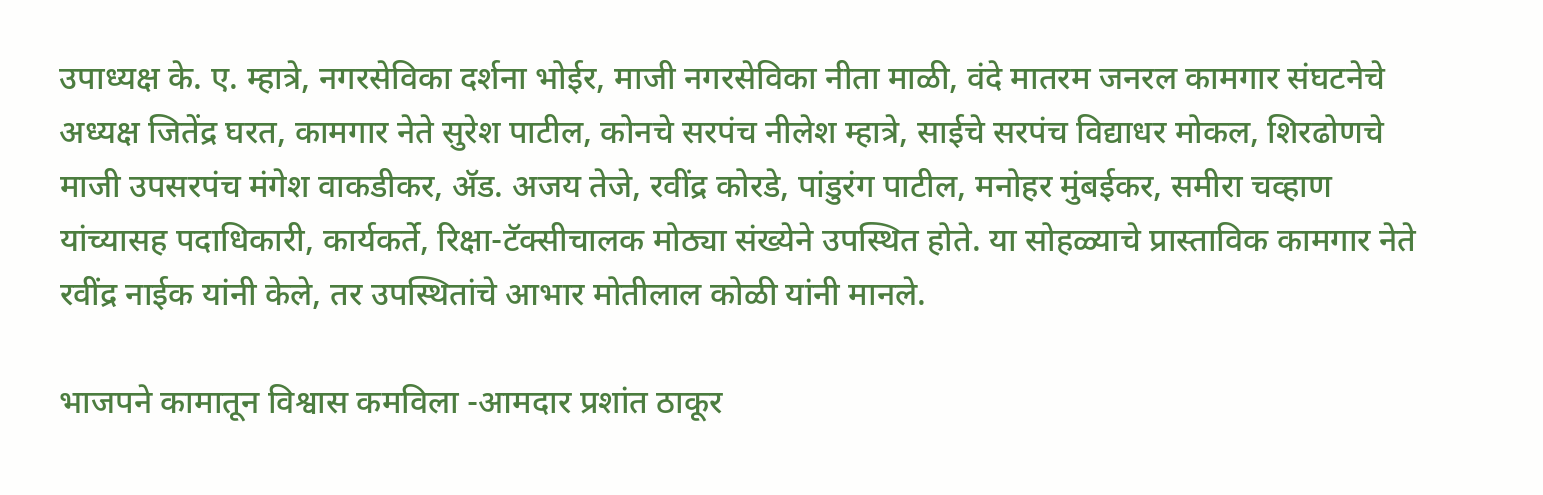उपाध्यक्ष के. ए. म्हात्रे, नगरसेविका दर्शना भोईर, माजी नगरसेविका नीता माळी, वंदे मातरम जनरल कामगार संघटनेचे अध्यक्ष जितेंद्र घरत, कामगार नेते सुरेश पाटील, कोनचे सरपंच नीलेश म्हात्रे, साईचे सरपंच विद्याधर मोकल, शिरढोणचे माजी उपसरपंच मंगेश वाकडीकर, अ‍ॅड. अजय तेजे, रवींद्र कोरडे, पांडुरंग पाटील, मनोहर मुंबईकर, समीरा चव्हाण यांच्यासह पदाधिकारी, कार्यकर्ते, रिक्षा-टॅक्सीचालक मोठ्या संख्येने उपस्थित होते. या सोहळ्याचे प्रास्ताविक कामगार नेते रवींद्र नाईक यांनी केले, तर उपस्थितांचे आभार मोतीलाल कोळी यांनी मानले.

भाजपने कामातून विश्वास कमविला -आमदार प्रशांत ठाकूर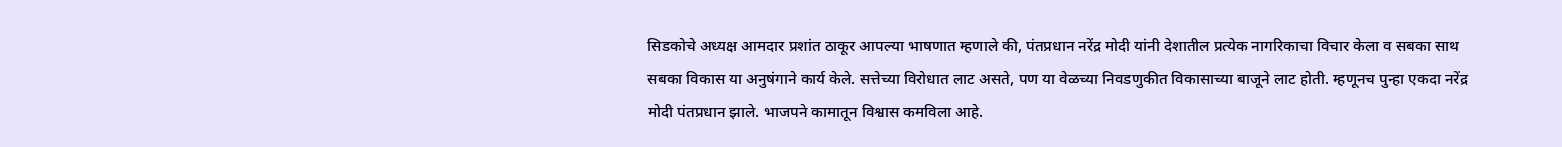सिडकोचे अध्यक्ष आमदार प्रशांत ठाकूर आपल्या भाषणात म्हणाले की, पंतप्रधान नरेंद्र मोदी यांनी देशातील प्रत्येक नागरिकाचा विचार केला व सबका साथ सबका विकास या अनुषंगाने कार्य केले. सत्तेच्या विरोधात लाट असते, पण या वेळच्या निवडणुकीत विकासाच्या बाजूने लाट होती. म्हणूनच पुन्हा एकदा नरेंद्र मोदी पंतप्रधान झाले. भाजपने कामातून विश्वास कमविला आहे.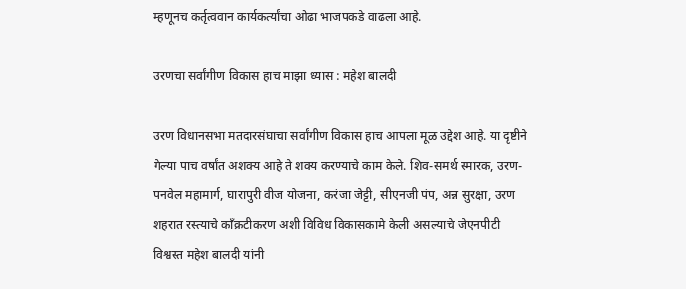म्हणूनच कर्तृत्ववान कार्यकर्त्यांचा ओढा भाजपकडे वाढला आहे.

उरणचा सर्वांगीण विकास हाच माझा ध्यास : महेश बालदी

उरण विधानसभा मतदारसंघाचा सर्वांगीण विकास हाच आपला मूळ उद्देश आहे. या दृष्टीने गेल्या पाच वर्षांत अशक्य आहे ते शक्य करण्याचे काम केले. शिव-समर्थ स्मारक, उरण-पनवेल महामार्ग, घारापुरी वीज योजना, करंजा जेट्टी, सीएनजी पंप, अन्न सुरक्षा, उरण शहरात रस्त्याचे काँक्रटीकरण अशी विविध विकासकामे केली असल्याचे जेएनपीटी विश्वस्त महेश बालदी यांनी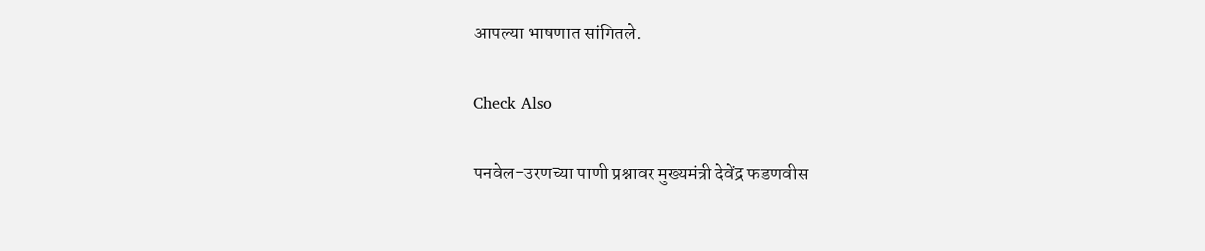आपल्या भाषणात सांगितले.

Check Also

पनवेल-उरणच्या पाणी प्रश्नावर मुख्यमंत्री देवेंद्र फडणवीस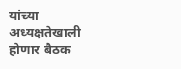यांच्या अध्यक्षतेखाली होणार बैठक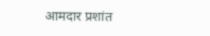आमदार प्रशांत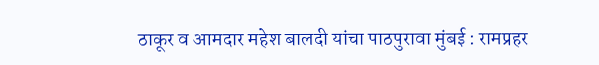ठाकूर व आमदार महेश बालदी यांचा पाठपुरावा मुंबई : रामप्रहर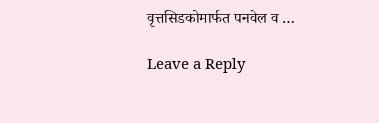वृत्तसिडकोमार्फत पनवेल व …

Leave a Reply